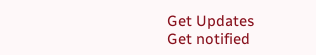Get Updates
Get notified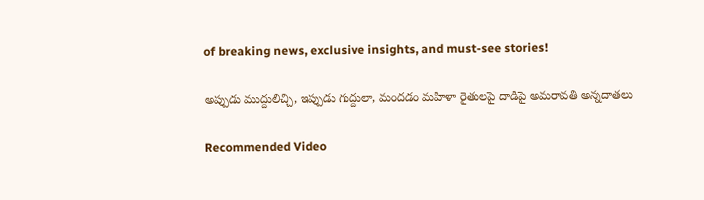of breaking news, exclusive insights, and must-see stories!

అప్పుడు ముద్దులిచ్చి, ఇప్పుడు గుద్దులా, మందడం మహిళా రైతులపై దాడిపై అమరావతి అన్నదాతలు

Recommended Video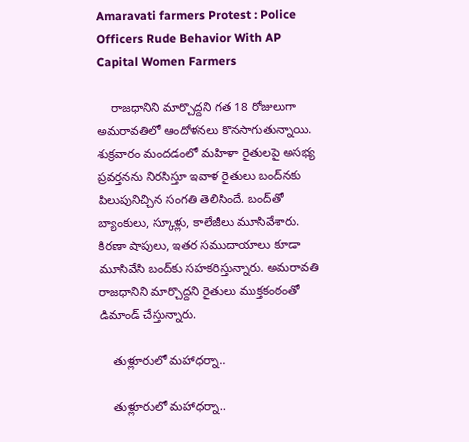Amaravati farmers Protest : Police Officers Rude Behavior With AP Capital Women Farmers

    రాజధానిని మార్చొద్దని గత 18 రోజులుగా అమరావతిలో ఆందోళనలు కొనసాగుతున్నాయి. శుక్రవారం మందడంలో మహిళా రైతులపై అసభ్య ప్రవర్తనను నిరసిస్తూ ఇవాళ రైతులు బంద్‌నకు పిలుపునిచ్చిన సంగతి తెలిసిందే. బంద్‌తో బ్యాంకులు, స్కూళ్లు, కాలేజీలు మూసివేశారు. కిరణా షాపులు, ఇతర సముదాయాలు కూడా మూసివేసి బంద్‌కు సహకరిస్తున్నారు. అమరావతి రాజధానిని మార్చొద్దని రైతులు ముక్తకంఠంతో డిమాండ్ చేస్తున్నారు.

    తుళ్లూరులో మహాధర్నా..

    తుళ్లూరులో మహాధర్నా..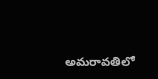అమరావతిలో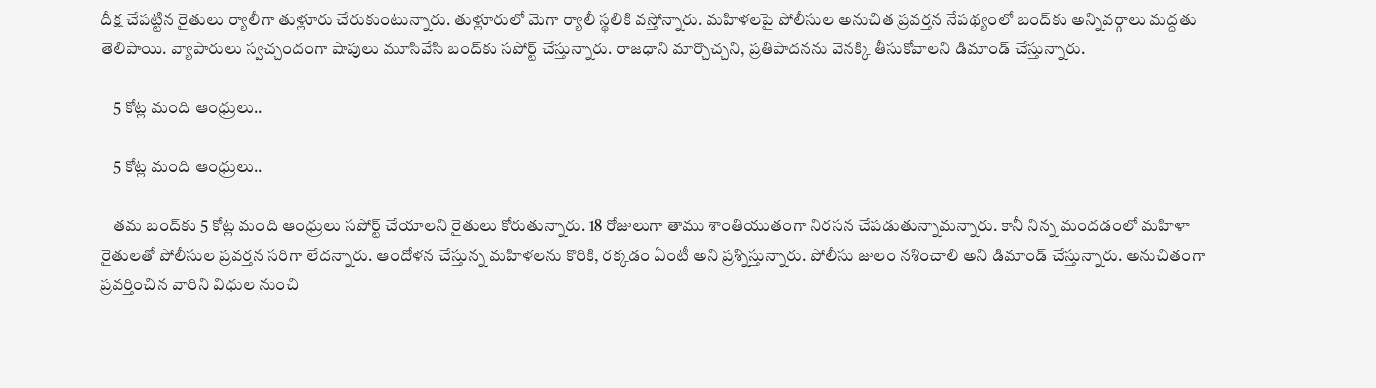దీక్ష చేపట్టిన రైతులు ర్యాలీగా తుళ్లూరు చేరుకుంటున్నారు. తుళ్లూరులో మెగా ర్యాలీ స్థలికి వస్తోన్నారు. మహిళలపై పోలీసుల అనుచిత ప్రవర్తన నేపథ్యంలో బంద్‌కు అన్నివర్గాలు మద్దతు తెలిపాయి. వ్యాపారులు స్వచ్చందంగా షాపులు మూసివేసి బంద్‌కు సపోర్ట్ చేస్తున్నారు. రాజధాని మార్చొచ్చని, ప్రతిపాదనను వెనక్కి తీసుకోవాలని డిమాండ్ చేస్తున్నారు.

    5 కోట్ల మంది ఆంధ్రులు..

    5 కోట్ల మంది ఆంధ్రులు..

    తమ బంద్‌కు 5 కోట్ల మంది ఆంధ్రులు సపోర్ట్ చేయాలని రైతులు కోరుతున్నారు. 18 రోజులుగా తాము శాంతియుతంగా నిరసన చేపడుతున్నామన్నారు. కానీ నిన్న మందడంలో మహిళా రైతులతో పోలీసుల ప్రవర్తన సరిగా లేదన్నారు. ఆందోళన చేస్తున్న మహిళలను కొరికి, రక్కడం ఏంటీ అని ప్రశ్నిస్తున్నారు. పోలీసు జులం నశించాలి అని డిమాండ్ చేస్తున్నారు. అనుచితంగా ప్రవర్తించిన వారిని విధుల నుంచి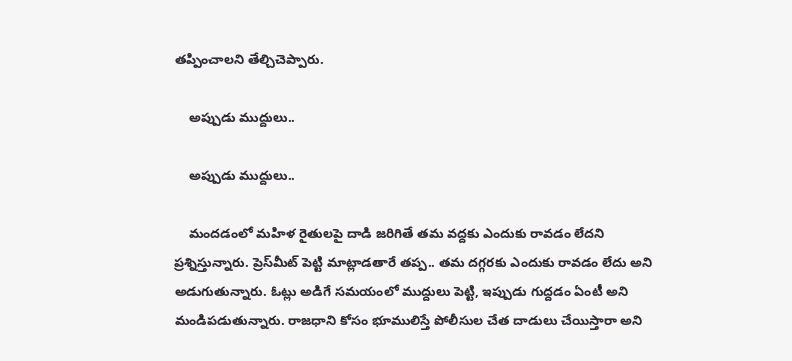తప్పించాలని తేల్చిచెప్పారు.

    అప్పుడు ముద్దులు..

    అప్పుడు ముద్దులు..

    మందడంలో మహిళ రైతులపై దాడి జరిగితే తమ వద్దకు ఎందుకు రావడం లేదని ప్రశ్నిస్తున్నారు. ప్రెస్‌మీట్ పెట్టి మాట్లాడతారే తప్ప.. తమ దగ్గరకు ఎందుకు రావడం లేదు అని అడుగుతున్నారు. ఓట్లు అడిగే సమయంలో ముద్దులు పెట్టి, ఇప్పుడు గుద్దడం ఏంటీ అని మండిపడుతున్నారు. రాజధాని కోసం భూములిస్తే పోలీసుల చేత దాడులు చేయిస్తారా అని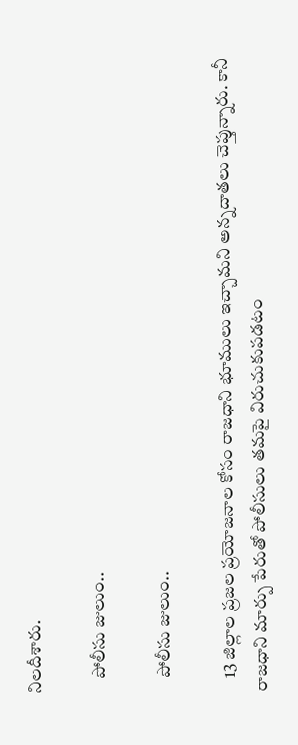నిలదీశారు.

    పోలీసు జులుం..

    పోలీసు జులుం..

    13 జిల్లాల ప్రజల ప్రయోజనాల కోసం రాజధాని భూములు ఇచ్చామని అన్నదాతలు చెప్తున్నారు. కానీ రాజధాని మార్పు పేరుతో పోలీసులు తమపై విరుచుకుపడటం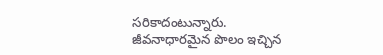సరికాదంటున్నారు. జీవనాధారమైన పొలం ఇచ్చిన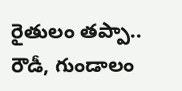రైతులం తప్పా.. రౌడీ, గుండాలం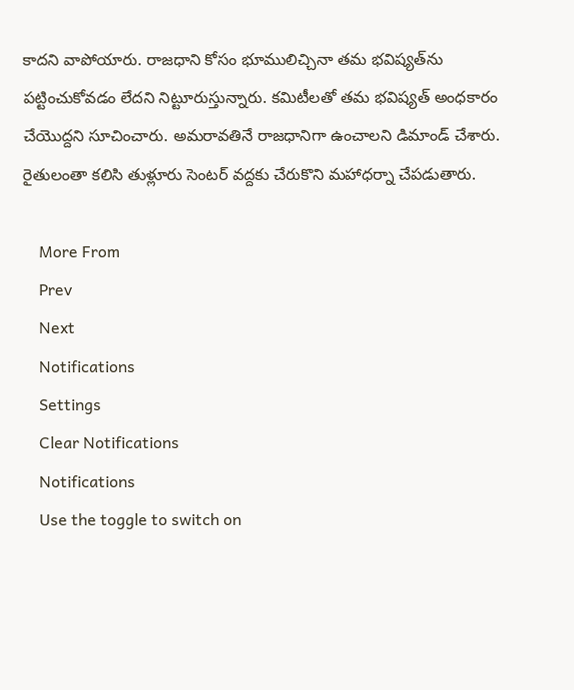కాదని వాపోయారు. రాజధాని కోసం భూములిచ్చినా తమ భవిష్యత్‌ను పట్టించుకోవడం లేదని నిట్టూరుస్తున్నారు. కమిటీలతో తమ భవిష్యత్ అంధకారం చేయొద్దని సూచించారు. అమరావతినే రాజధానిగా ఉంచాలని డిమాండ్ చేశారు. రైతులంతా కలిసి తుళ్లూరు సెంటర్ వద్దకు చేరుకొని మహాధర్నా చేపడుతారు.

    More From
    Prev
    Next
    Notifications
    Settings
    Clear Notifications
    Notifications
    Use the toggle to switch on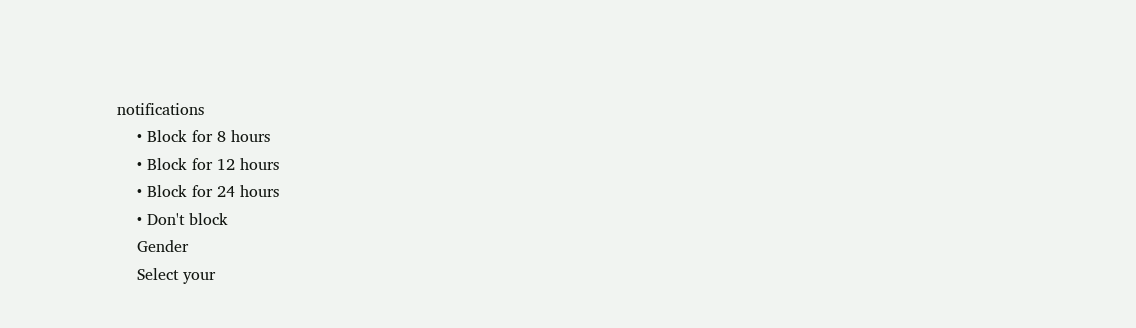notifications
    • Block for 8 hours
    • Block for 12 hours
    • Block for 24 hours
    • Don't block
    Gender
    Select your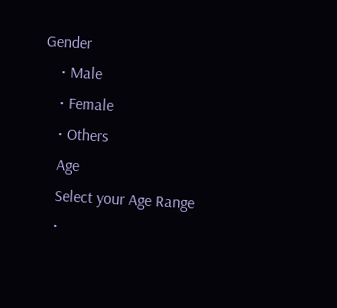Gender
    • Male
    • Female
    • Others
    Age
    Select your Age Range
    •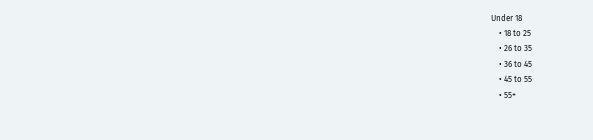Under 18
    • 18 to 25
    • 26 to 35
    • 36 to 45
    • 45 to 55
    • 55+